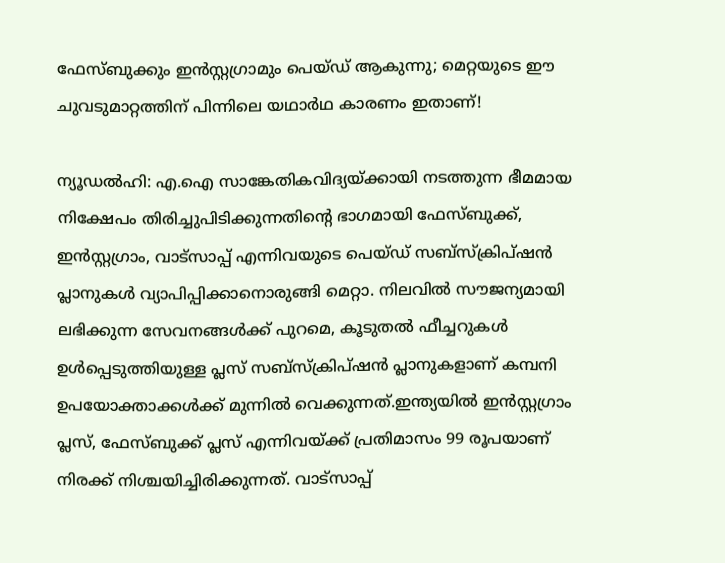ഫേസ്ബുക്കും ഇൻസ്റ്റഗ്രാമും പെയ്ഡ് ആകുന്നു; മെറ്റയുടെ ഈ ചുവടുമാറ്റത്തിന് പിന്നിലെ യഥാർഥ കാരണം ഇതാണ്!

ന്യൂഡൽഹി: എ.ഐ സാങ്കേതികവിദ്യയ്ക്കായി നടത്തുന്ന ഭീമമായ നിക്ഷേപം തിരിച്ചുപിടിക്കുന്നതിന്റെ ഭാഗമായി ഫേസ്ബുക്ക്, ഇൻസ്റ്റഗ്രാം, വാട്സാപ്പ് എന്നിവയുടെ പെയ്ഡ് സബ്‌സ്‌ക്രിപ്ഷൻ പ്ലാനുകൾ വ്യാപിപ്പിക്കാനൊരുങ്ങി മെറ്റാ. നിലവിൽ സൗജന്യമായി ലഭിക്കുന്ന സേവനങ്ങൾക്ക് പുറമെ, കൂടുതൽ ഫീച്ചറുകൾ ഉൾപ്പെടുത്തിയുള്ള പ്ലസ് സബ്‌സ്‌ക്രിപ്ഷൻ പ്ലാനുകളാണ് കമ്പനി ഉപയോക്താക്കൾക്ക് മുന്നിൽ വെക്കുന്നത്.ഇന്ത്യയിൽ ഇൻസ്റ്റഗ്രാം പ്ലസ്, ഫേസ്ബുക്ക് പ്ലസ് എന്നിവയ്ക്ക് പ്രതിമാസം 99 രൂപയാണ് നിരക്ക് നിശ്ചയിച്ചിരിക്കുന്നത്. വാട്സാപ്പ്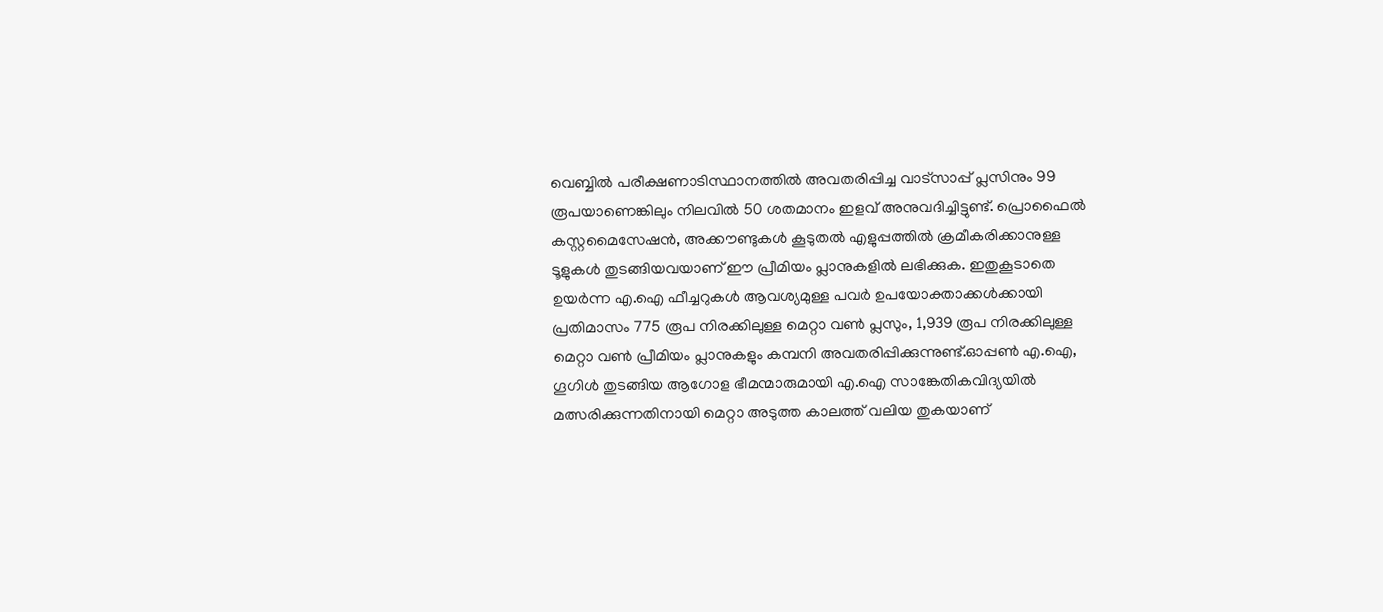വെബ്ബിൽ പരീക്ഷണാടിസ്ഥാനത്തിൽ അവതരിപ്പിച്ച വാട്സാപ്പ് പ്ലസിനും 99 രൂപയാണെങ്കിലും നിലവിൽ 50 ശതമാനം ഇളവ് അനുവദിച്ചിട്ടുണ്ട്. പ്രൊഫൈൽ കസ്റ്റമൈസേഷൻ, അക്കൗണ്ടുകൾ കൂടുതൽ എളുപ്പത്തിൽ ക്രമീകരിക്കാനുള്ള ടൂളുകൾ തുടങ്ങിയവയാണ് ഈ പ്രീമിയം പ്ലാനുകളിൽ ലഭിക്കുക. ഇതുകൂടാതെ ഉയർന്ന എ.ഐ ഫീച്ചറുകൾ ആവശ്യമുള്ള പവർ ഉപയോക്താക്കൾക്കായി പ്രതിമാസം 775 രൂപ നിരക്കിലുള്ള മെറ്റാ വൺ പ്ലസും, 1,939 രൂപ നിരക്കിലുള്ള മെറ്റാ വൺ പ്രീമിയം പ്ലാനുകളും കമ്പനി അവതരിപ്പിക്കുന്നുണ്ട്.ഓപ്പൺ എ.ഐ, ഗൂഗിൾ തുടങ്ങിയ ആഗോള ഭീമന്മാരുമായി എ.ഐ സാങ്കേതികവിദ്യയിൽ മത്സരിക്കുന്നതിനായി മെറ്റാ അടുത്ത കാലത്ത് വലിയ തുകയാണ്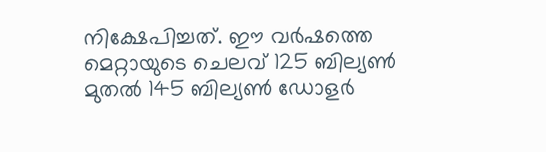നിക്ഷേപിച്ചത്. ഈ വർഷത്തെ മെറ്റായുടെ ചെലവ് 125 ബില്യൺ മുതൽ 145 ബില്യൺ ഡോളർ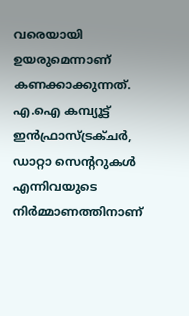വരെയായി ഉയരുമെന്നാണ് കണക്കാക്കുന്നത്. എ.ഐ കമ്പ്യൂട്ട് ഇൻഫ്രാസ്ട്രക്ചർ, ഡാറ്റാ സെന്ററുകൾ എന്നിവയുടെ നിർമ്മാണത്തിനാണ്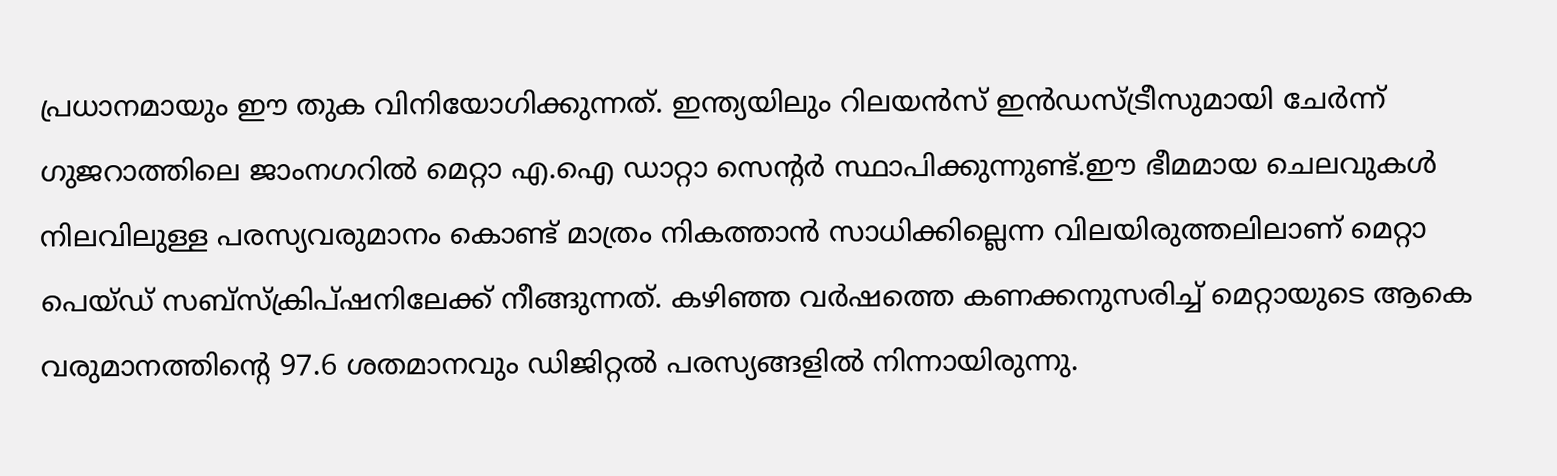പ്രധാനമായും ഈ തുക വിനിയോഗിക്കുന്നത്. ഇന്ത്യയിലും റിലയൻസ് ഇൻഡസ്ട്രീസുമായി ചേർന്ന് ഗുജറാത്തിലെ ജാംനഗറിൽ മെറ്റാ എ.ഐ ഡാറ്റാ സെന്റർ സ്ഥാപിക്കുന്നുണ്ട്.ഈ ഭീമമായ ചെലവുകൾ നിലവിലുള്ള പരസ്യവരുമാനം കൊണ്ട് മാത്രം നികത്താൻ സാധിക്കില്ലെന്ന വിലയിരുത്തലിലാണ് മെറ്റാ പെയ്ഡ് സബ്‌സ്‌ക്രിപ്ഷനിലേക്ക് നീങ്ങുന്നത്. കഴിഞ്ഞ വർഷത്തെ കണക്കനുസരിച്ച് മെറ്റായുടെ ആകെ വരുമാനത്തിന്റെ 97.6 ശതമാനവും ഡിജിറ്റൽ പരസ്യങ്ങളിൽ നിന്നായിരുന്നു.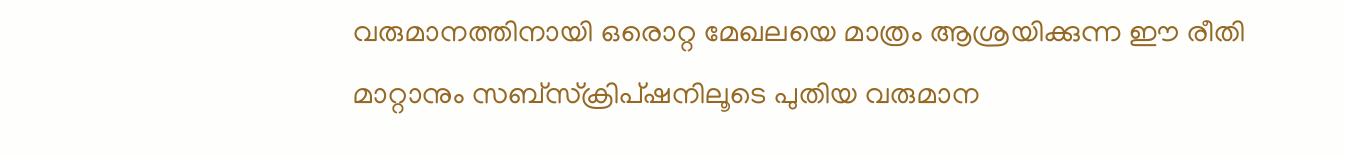വരുമാനത്തിനായി ഒരൊറ്റ മേഖലയെ മാത്രം ആശ്രയിക്കുന്ന ഈ രീതി മാറ്റാനും സബ്‌സ്‌ക്രിപ്ഷനിലൂടെ പുതിയ വരുമാന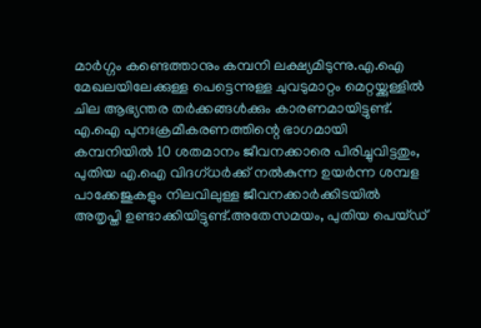മാർഗ്ഗം കണ്ടെത്താനും കമ്പനി ലക്ഷ്യമിടുന്നു.എ.ഐ മേഖലയിലേക്കുള്ള പെട്ടെന്നുള്ള ചുവടുമാറ്റം മെറ്റയ്ക്കുള്ളിൽ ചില ആഭ്യന്തര തർക്കങ്ങൾക്കും കാരണമായിട്ടുണ്ട്. എ.ഐ പുനഃക്രമീകരണത്തിന്റെ ഭാഗമായി കമ്പനിയിൽ 10 ശതമാനം ജീവനക്കാരെ പിരിച്ചുവിട്ടതും, പുതിയ എ.ഐ വിദഗ്ധർക്ക് നൽകുന്ന ഉയർന്ന ശമ്പള പാക്കേജുകളും നിലവിലുള്ള ജീവനക്കാർക്കിടയിൽ അതൃപ്തി ഉണ്ടാക്കിയിട്ടുണ്ട്.അതേസമയം, പുതിയ പെയ്ഡ്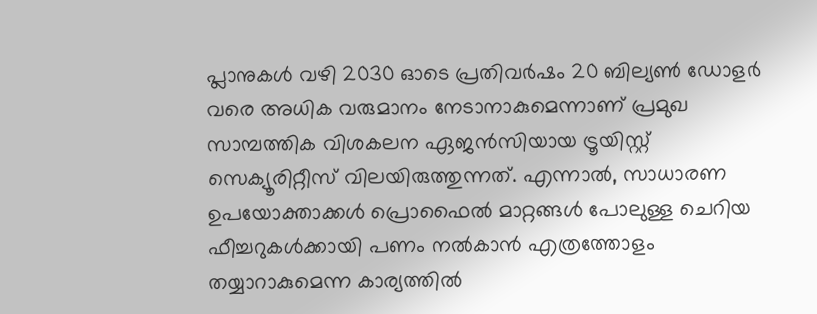പ്ലാനുകൾ വഴി 2030 ഓടെ പ്രതിവർഷം 20 ബില്യൺ ഡോളർ വരെ അധിക വരുമാനം നേടാനാകുമെന്നാണ് പ്രമുഖ സാമ്പത്തിക വിശകലന ഏജൻസിയായ ട്രൂയിസ്റ്റ് സെക്യൂരിറ്റീസ് വിലയിരുത്തുന്നത്. എന്നാൽ, സാധാരണ ഉപയോക്താക്കൾ പ്രൊഫൈൽ മാറ്റങ്ങൾ പോലുള്ള ചെറിയ ഫീച്ചറുകൾക്കായി പണം നൽകാൻ എത്രത്തോളം തയ്യാറാകുമെന്ന കാര്യത്തിൽ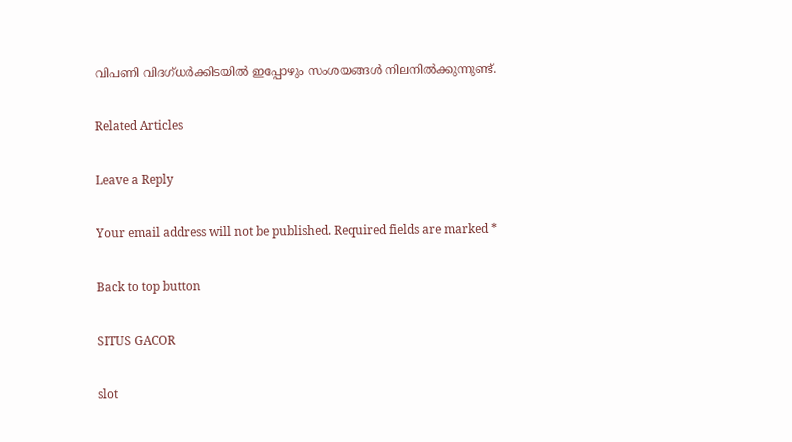വിപണി വിദഗ്ധർക്കിടയിൽ ഇപ്പോഴും സംശയങ്ങൾ നിലനിൽക്കുന്നുണ്ട്.

Related Articles

Leave a Reply

Your email address will not be published. Required fields are marked *

Back to top button

SITUS GACOR

slot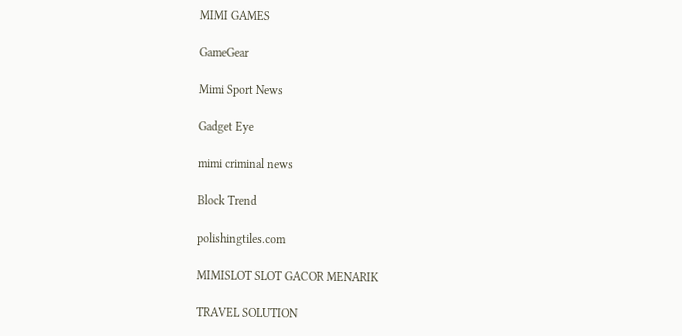MIMI GAMES

GameGear

Mimi Sport News

Gadget Eye

mimi criminal news

Block Trend

polishingtiles.com

MIMISLOT SLOT GACOR MENARIK

TRAVEL SOLUTION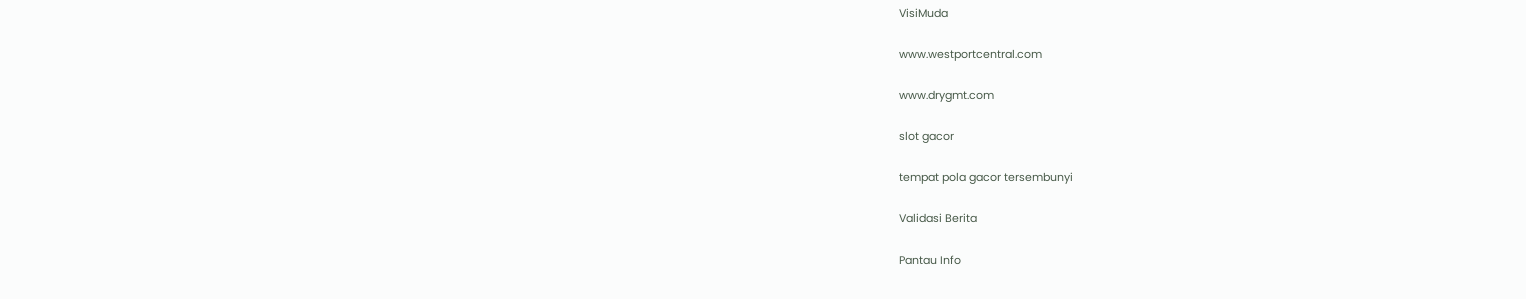VisiMuda

www.westportcentral.com

www.drygmt.com

slot gacor

tempat pola gacor tersembunyi

Validasi Berita

Pantau Info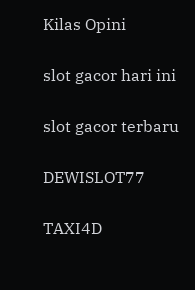Kilas Opini

slot gacor hari ini

slot gacor terbaru

DEWISLOT77

TAXI4D